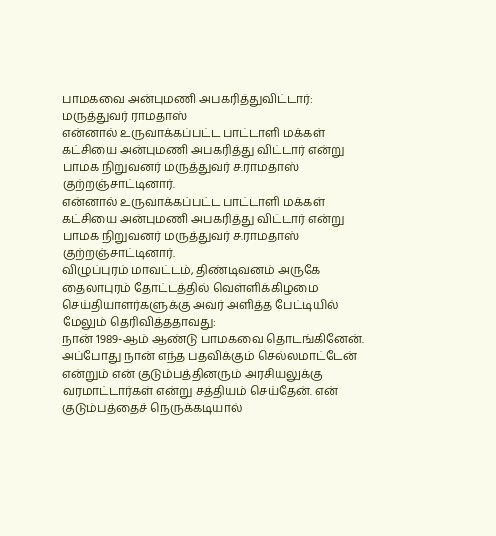பாமகவை அன்புமணி அபகரித்துவிட்டார்: மருத்துவர் ராமதாஸ்
என்னால் உருவாக்கப்பட்ட பாட்டாளி மக்கள் கட்சியை அன்புமணி அபகரித்து விட்டார் என்று பாமக நிறுவனர் மருத்துவர் ச.ராமதாஸ் குற்றஞ்சாட்டினார்.
என்னால் உருவாக்கப்பட்ட பாட்டாளி மக்கள் கட்சியை அன்புமணி அபகரித்து விட்டார் என்று பாமக நிறுவனர் மருத்துவர் ச.ராமதாஸ் குற்றஞ்சாட்டினார்.
விழுப்புரம் மாவட்டம், திண்டிவனம் அருகே தைலாபுரம் தோட்டத்தில் வெள்ளிக்கிழமை செய்தியாளர்களுக்கு அவர் அளித்த பேட்டியில் மேலும் தெரிவித்ததாவது:
நான் 1989-ஆம் ஆண்டு பாமகவை தொடங்கினேன். அப்போது நான் எந்த பதவிக்கும் செல்லமாட்டேன் என்றும் என் குடும்பத்தினரும் அரசியலுக்கு வரமாட்டார்கள் என்று சத்தியம் செய்தேன். என் குடும்பத்தைச் நெருக்கடியால்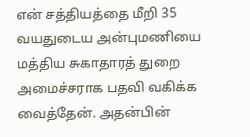என் சத்தியத்தை மீறி 35 வயதுடைய அன்புமணியை மத்திய சுகாதாரத் துறை அமைச்சராக பதவி வகிக்க வைத்தேன். அதன்பின்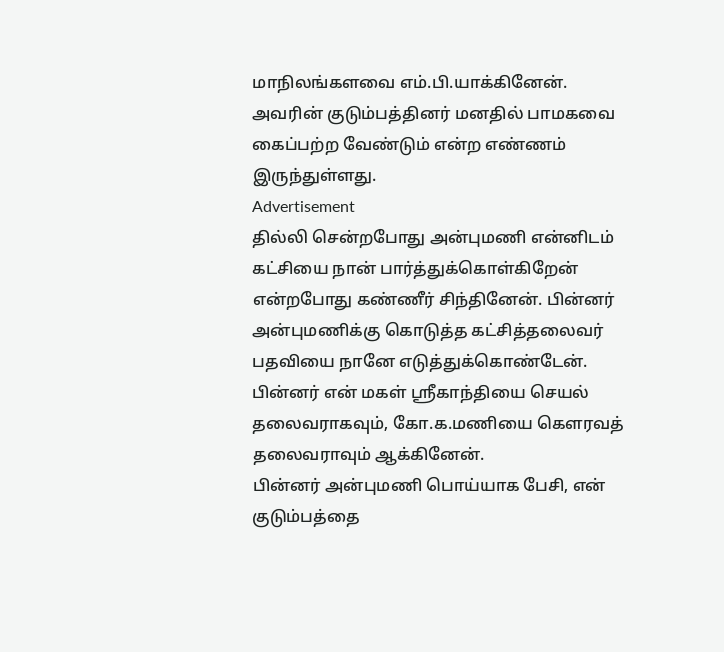மாநிலங்களவை எம்.பி.யாக்கினேன். அவரின் குடும்பத்தினர் மனதில் பாமகவை கைப்பற்ற வேண்டும் என்ற எண்ணம் இருந்துள்ளது.
Advertisement
தில்லி சென்றபோது அன்புமணி என்னிடம் கட்சியை நான் பார்த்துக்கொள்கிறேன் என்றபோது கண்ணீர் சிந்தினேன். பின்னர் அன்புமணிக்கு கொடுத்த கட்சித்தலைவர் பதவியை நானே எடுத்துக்கொண்டேன். பின்னர் என் மகள் ஸ்ரீகாந்தியை செயல் தலைவராகவும், கோ.க.மணியை கௌரவத் தலைவராவும் ஆக்கினேன்.
பின்னர் அன்புமணி பொய்யாக பேசி, என் குடும்பத்தை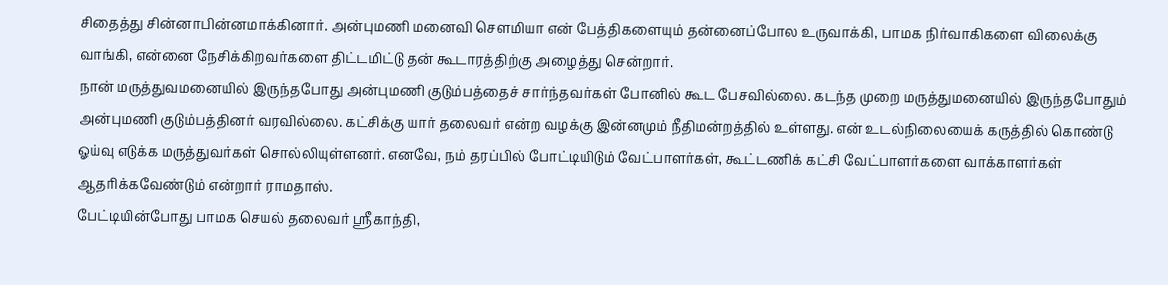சிதைத்து சின்னாபின்னமாக்கினார். அன்புமணி மனைவி சௌமியா என் பேத்திகளையும் தன்னைப்போல உருவாக்கி, பாமக நிர்வாகிகளை விலைக்கு வாங்கி, என்னை நேசிக்கிறவர்களை திட்டமிட்டு தன் கூடாரத்திற்கு அழைத்து சென்றார்.
நான் மருத்துவமனையில் இருந்தபோது அன்புமணி குடும்பத்தைச் சார்ந்தவர்கள் போனில் கூட பேசவில்லை. கடந்த முறை மருத்துமனையில் இருந்தபோதும் அன்புமணி குடும்பத்தினர் வரவில்லை. கட்சிக்கு யார் தலைவர் என்ற வழக்கு இன்னமும் நீதிமன்றத்தில் உள்ளது. என் உடல்நிலையைக் கருத்தில் கொண்டு ஓய்வு எடுக்க மருத்துவர்கள் சொல்லியுள்ளனர். எனவே, நம் தரப்பில் போட்டியிடும் வேட்பாளர்கள், கூட்டணிக் கட்சி வேட்பாளர்களை வாக்காளர்கள் ஆதரிக்கவேண்டும் என்றார் ராமதாஸ்.
பேட்டியின்போது பாமக செயல் தலைவர் ஸ்ரீகாந்தி,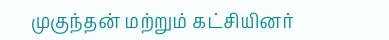முகுந்தன் மற்றும் கட்சியினர்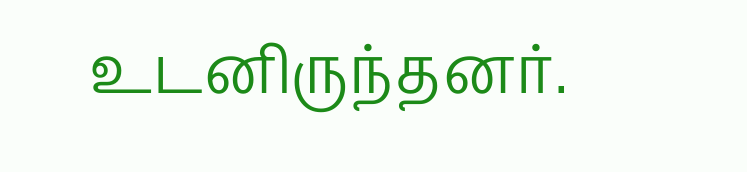உடனிருந்தனர்.